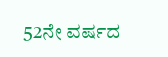52ನೇ ವರ್ಷದ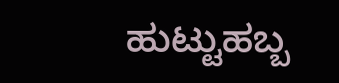ಹುಟ್ಟುಹಬ್ಬ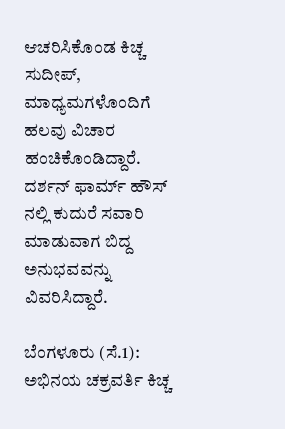ಆಚರಿಸಿಕೊಂಡ ಕಿಚ್ಚ ಸುದೀಪ್, ಮಾಧ್ಯಮಗಳೊಂದಿಗೆ ಹಲವು ವಿಚಾರ ಹಂಚಿಕೊಂಡಿದ್ದಾರೆ. ದರ್ಶನ್ ಫಾರ್ಮ್ ಹೌಸ್ ನಲ್ಲಿ ಕುದುರೆ ಸವಾರಿ ಮಾಡುವಾಗ ಬಿದ್ದ ಅನುಭವವನ್ನು ವಿವರಿಸಿದ್ದಾರೆ.

ಬೆಂಗಳೂರು (ಸೆ.1): ಅಭಿನಯ ಚಕ್ರವರ್ತಿ ಕಿಚ್ಚ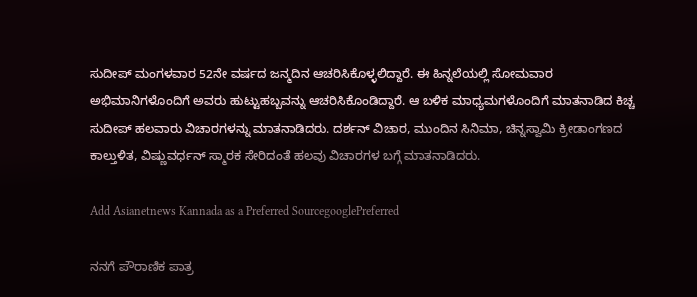ಸುದೀಪ್ ಮಂಗಳವಾರ 52ನೇ ವರ್ಷದ ಜನ್ಮದಿನ ಆಚರಿಸಿಕೊಳ್ಳಲಿದ್ದಾರೆ. ಈ ಹಿನ್ನಲೆಯಲ್ಲಿ ಸೋಮವಾರ ಅಭಿಮಾನಿಗಳೊಂದಿಗೆ ಅವರು ಹುಟ್ಟುಹಬ್ಬವನ್ನು ಆಚರಿಸಿಕೊಂಡಿದ್ದಾರೆ. ಆ ಬಳಿಕ ಮಾಧ್ಯಮಗಳೊಂದಿಗೆ ಮಾತನಾಡಿದ ಕಿಚ್ಚ ಸುದೀಪ್‌ ಹಲವಾರು ವಿಚಾರಗಳನ್ನು ಮಾತನಾಡಿದರು. ದರ್ಶನ್‌ ವಿಚಾರ, ಮುಂದಿನ ಸಿನಿಮಾ, ಚಿನ್ನಸ್ವಾಮಿ ಕ್ರೀಡಾಂಗಣದ ಕಾಲ್ತುಳಿತ, ವಿಷ್ಣುವರ್ಧನ್‌ ಸ್ಮಾರಕ ಸೇರಿದಂತೆ ಹಲವು ವಿಚಾರಗಳ ಬಗ್ಗೆ ಮಾತನಾಡಿದರು.

Add Asianetnews Kannada as a Preferred SourcegooglePreferred

ನನಗೆ ಪೌರಾಣಿಕ ಪಾತ್ರ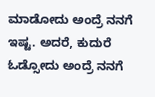ಮಾಡೋದು ಅಂದ್ರೆ ನನಗೆ ಇಷ್ಟ. ಅದರೆ, ಕುದುರೆ ಓಡ್ಸೋದು ಅಂದ್ರೆ ನನಗೆ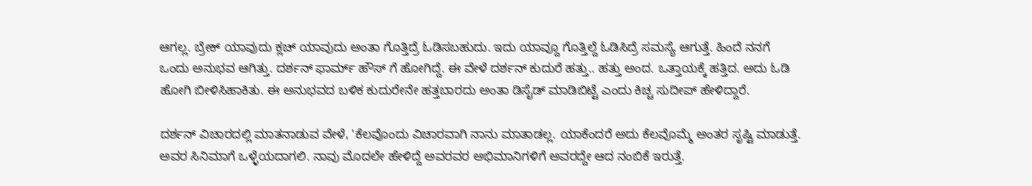ಆಗಲ್ಲ. ಬ್ರೇಕ್‌ ಯಾವುದು ಕ್ಲಚ್‌ ಯಾವುದು ಅಂತಾ ಗೊತ್ತಿದ್ರೆ ಓಡಿಸಬಹುದು. ಇದು ಯಾವ್ದೂ ಗೊತ್ತಿಲ್ದೆ ಓಡಿಸಿದ್ರೆ ಸಮಸ್ಯೆ ಆಗುತ್ತೆ. ಹಿಂದೆ ನನಗೆ ಒಂದು ಅನುಭವ ಆಗಿತ್ತು. ದರ್ಶನ್ ಫಾರ್ಮ್ ಹೌಸ್ ಗೆ ಹೋಗಿದ್ದೆ. ಈ ವೇಳೆ ದರ್ಶನ್‌ ಕುದುರೆ ಹತ್ತು.. ಹತ್ತು ಅಂದ. ಒತ್ತಾಯಕ್ಕೆ ಹತ್ತಿದ. ಅದು ಓಡಿ ಹೋಗಿ ಬೀಳಿಸಿಹಾಕಿತು. ಈ ಅನುಭವದ ಬಳಿಕ ಕುದುರೇನೇ ಹತ್ತಬಾರದು ಅಂತಾ ಡಿಸೈಡ್‌ ಮಾಡಿಬಿಟ್ಟೆ ಎಂದು ಕಿಚ್ಚ ಸುದೀಪ್‌ ಹೇಳಿದ್ದಾರೆ.

ದರ್ಶನ್‌ ವಿಚಾರದಲ್ಲಿ ಮಾತನಾಡುವ ವೇಳೆ, 'ಕೆಲವೊಂದು ವಿಚಾರವಾಗಿ ನಾನು ಮಾತಾಡಲ್ಲ. ಯಾಕೆಂದರೆ ಅದು ಕೆಲವೊಮ್ಮೆ ಅಂತರ ಸೃಷ್ಟಿ ಮಾಡುತ್ತೆ. ಅವರ ಸಿನಿಮಾಗೆ ಒಳ್ಳೆಯದಾಗಲಿ. ನಾವು ಮೊದಲೇ ಹೇಳಿದ್ದೆ ಅವರವರ ಅಭಿಮಾನಿಗಳಿಗೆ ಅವರದ್ದೇ ಆದ ನಂಬಿಕೆ ಇರುತ್ತೆ.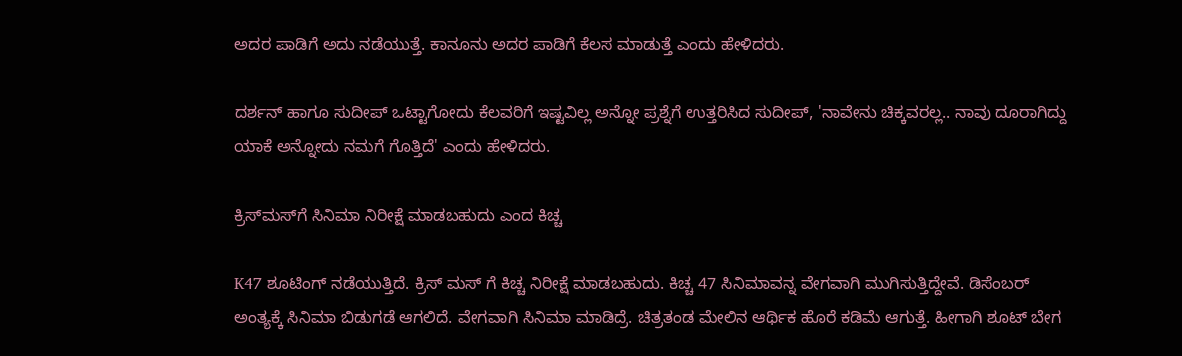ಅದರ ಪಾಡಿಗೆ ಅದು ನಡೆಯುತ್ತೆ. ಕಾನೂನು ಅದರ ಪಾಡಿಗೆ ಕೆಲಸ ಮಾಡುತ್ತೆ ಎಂದು ಹೇಳಿದರು.

ದರ್ಶನ್‌ ಹಾಗೂ ಸುದೀಪ್‌ ಒಟ್ಟಾಗೋದು ಕೆಲವರಿಗೆ ಇಷ್ಟವಿಲ್ಲ ಅನ್ನೋ ಪ್ರಶ್ನೆಗೆ ಉತ್ತರಿಸಿದ ಸುದೀಪ್‌, 'ನಾವೇನು ಚಿಕ್ಕವರಲ್ಲ.. ನಾವು ದೂರಾಗಿದ್ದು ಯಾಕೆ ಅನ್ನೋದು ನಮಗೆ ಗೊತ್ತಿದೆ' ಎಂದು ಹೇಳಿದರು.

ಕ್ರಿಸ್‌ಮಸ್‌ಗೆ ಸಿನಿಮಾ ನಿರೀಕ್ಷೆ ಮಾಡಬಹುದು ಎಂದ ಕಿಚ್ಚ

K47 ಶೂಟಿಂಗ್ ನಡೆಯುತ್ತಿದೆ. ಕ್ರಿಸ್ ಮಸ್ ಗೆ ಕಿಚ್ಚ ನಿರೀಕ್ಷೆ ಮಾಡಬಹುದು. ಕಿಚ್ಚ 47 ಸಿನಿಮಾವನ್ನ ವೇಗವಾಗಿ ಮುಗಿಸುತ್ತಿದ್ದೇವೆ. ಡಿಸೆಂಬರ್‌ ಅಂತ್ಯಕ್ಕೆ ಸಿನಿಮಾ ಬಿಡುಗಡೆ ಆಗಲಿದೆ. ವೇಗವಾಗಿ ಸಿನಿಮಾ ಮಾಡಿದ್ರೆ. ಚಿತ್ರತಂಡ ಮೇಲಿನ ಆರ್ಥಿಕ ಹೊರೆ ಕಡಿಮೆ ಆಗುತ್ತೆ. ಹೀಗಾಗಿ ಶೂಟ್ ಬೇಗ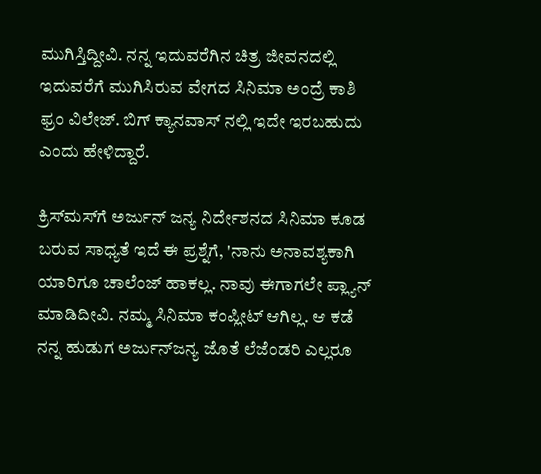ಮುಗಿಸ್ತಿದ್ದೀವಿ. ನನ್ನ ಇದುವರೆಗಿನ ಚಿತ್ರ ಜೀವನದಲ್ಲಿ ಇದುವರೆಗೆ ಮುಗಿಸಿರುವ ವೇಗದ ಸಿನಿಮಾ ಅಂದ್ರೆ ಕಾಶಿ ಫ್ರಂ‌ ವಿಲೇಜ್. ಬಿಗ್ ಕ್ಯಾನವಾಸ್ ನಲ್ಲಿ ಇದೇ ಇರಬಹುದು ಎಂದು ಹೇಳಿದ್ದಾರೆ.

ಕ್ರಿಸ್‌ಮಸ್‌ಗೆ ಅರ್ಜುನ್‌ ಜನ್ಯ ನಿರ್ದೇಶನದ ಸಿನಿಮಾ ಕೂಡ ಬರುವ ಸಾಧ್ಯತೆ ಇದೆ ಈ ಪ್ರಶ್ನೆಗೆ, 'ನಾನು ಅನಾವಶ್ಯಕಾಗಿ ಯಾರಿಗೂ ಚಾಲೆಂಜ್ ಹಾಕಲ್ಲ. ನಾವು ಈಗಾಗಲೇ ಪ್ಲ್ಯಾನ್ ಮಾಡಿದೀವಿ. ನಮ್ಮ ಸಿನಿಮಾ ಕಂಪ್ಲೀಟ್ ಆಗಿಲ್ಲ. ಆ ಕಡೆ ನನ್ನ ಹುಡುಗ ಅರ್ಜುನ್‌ಜನ್ಯ ಜೊತೆ ಲೆಜೆಂಡರಿ ಎಲ್ಲರೂ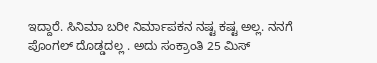ಇದ್ದಾರೆ. ಸಿನಿಮಾ ಬರೀ ನಿರ್ಮಾಪಕನ ನಷ್ಟ ಕಷ್ಟ ಅಲ್ಲ. ನನಗೆ ಪೊಂಗಲ್ ದೊಡ್ಡದಲ್ಲ . ಅದು ಸಂಕ್ರಾಂತಿ 25 ಮಿಸ್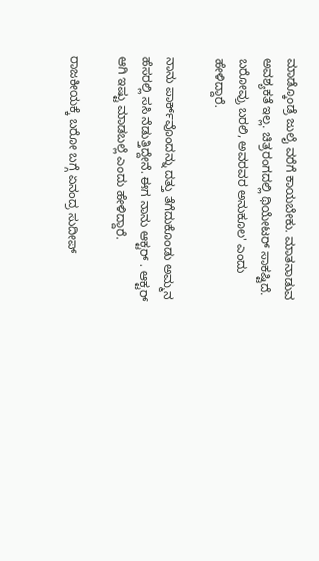ಮಾಡ್ಕೊಂಡ್ರೆ ಜುಲೈ ವರೆಗೆ ಕಾಯಬೇಕು. ಮಾತನಾಡುವ ಅವಶ್ಯಕತೆ ಇಲ್ಲ. ಚಿತ್ರರಂಗದಲ್ಲಿ ಥಿಯೇಟರ್ ಸಾಕಷ್ಟಿದೆ. ಬರೋವ್ರು ಬರಲಿ, ಅವರವರ ಅನುಕೂಲ' ಎಂದು ಹೇಳಿದ್ದಾರೆ.

ನಾನು ಪಾರ್ಕ್‌ವೊಂದನ್ನು ದತ್ತು ತೆಗೆದುಕೊಂಡು ಅಮ್ಮನ ಹೆಸರಲ್ಲಿ ಸಸಿ ನೆಡುತ್ತಿದ್ದೇನೆ. ಈಗ ನಾನು ಆಕ್ಟರ್ . ಆಕ್ಟರ್‌ ಆಗಿ ಇಷ್ಟು ಮಾಡಬಲ್ಲೆ ಎಂದು ಹೇಳಿದ್ದಾರೆ.

ರಾಜಕೀಯಕ್ಕೆ ಬರೋ ಬಗ್ಗೆ ಏನಂದ್ರ ಸುದೀಪ್‌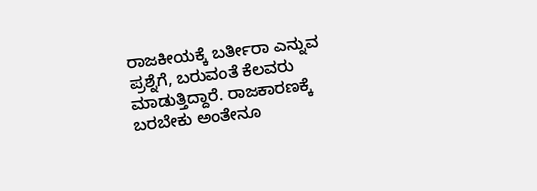ರಾಜಕೀಯಕ್ಕೆ ಬರ್ತೀರಾ ಎನ್ನುವ ಪ್ರಶ್ನೆಗೆ, ಬರುವಂತೆ ಕೆಲವರು ಮಾಡುತ್ತಿದ್ದಾರೆ. ರಾಜಕಾರಣಕ್ಕೆ ಬರಬೇಕು ಅಂತೇನೂ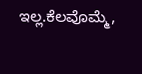ಇಲ್ಲ.ಕೆಲವೊಮ್ಮೆ,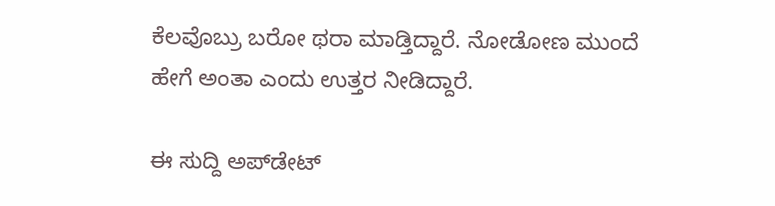ಕೆಲವೊಬ್ರು ಬರೋ ಥರಾ ಮಾಡ್ತಿದ್ದಾರೆ. ನೋಡೋಣ ಮುಂದೆ ಹೇಗೆ ಅಂತಾ ಎಂದು ಉತ್ತರ ನೀಡಿದ್ದಾರೆ.

ಈ ಸುದ್ದಿ ಅಪ್‌ಡೇಟ್‌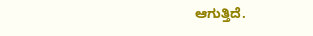ಆಗುತ್ತಿದೆ.